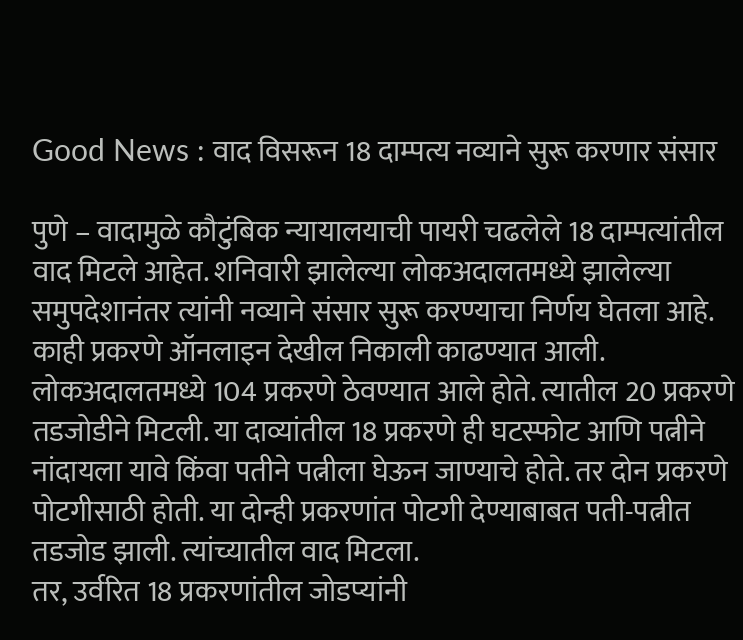Good News : वाद विसरून 18 दाम्पत्य नव्याने सुरू करणार संसार

पुणे – वादामुळे कौटुंबिक न्यायालयाची पायरी चढलेले 18 दाम्पत्यांतील वाद मिटले आहेत. शनिवारी झालेल्या लोकअदालतमध्ये झालेल्या समुपदेशानंतर त्यांनी नव्याने संसार सुरू करण्याचा निर्णय घेतला आहे. काही प्रकरणे ऑनलाइन देखील निकाली काढण्यात आली.
लोकअदालतमध्ये 104 प्रकरणे ठेवण्यात आले होते. त्यातील 20 प्रकरणे तडजोडीने मिटली. या दाव्यांतील 18 प्रकरणे ही घटस्फोट आणि पत्नीने नांदायला यावे किंवा पतीने पत्नीला घेऊन जाण्याचे होते. तर दोन प्रकरणे पोटगीसाठी होती. या दोन्ही प्रकरणांत पोटगी देण्याबाबत पती-पत्नीत तडजोड झाली. त्यांच्यातील वाद मिटला.
तर, उर्वरित 18 प्रकरणांतील जोडप्यांनी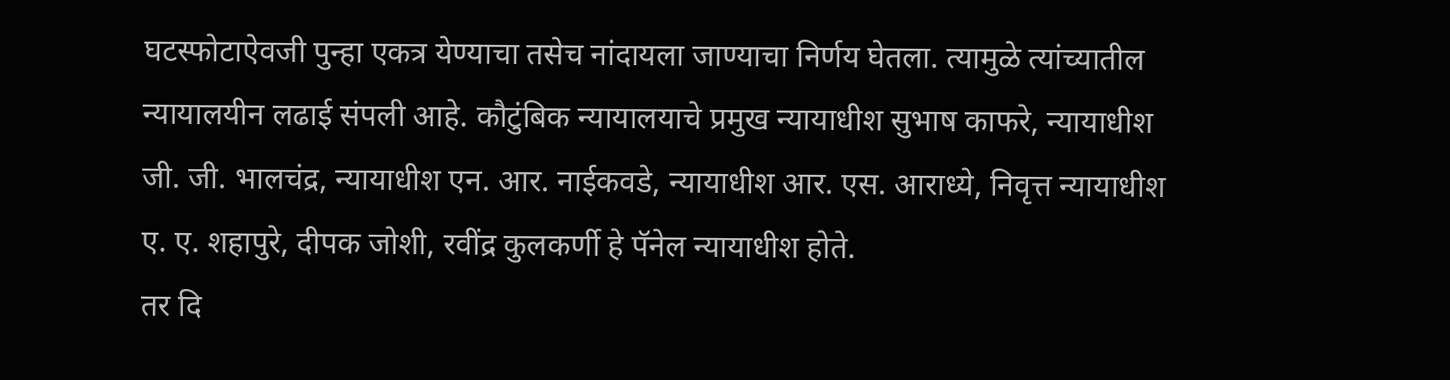घटस्फोटाऐवजी पुन्हा एकत्र येण्याचा तसेच नांदायला जाण्याचा निर्णय घेतला. त्यामुळे त्यांच्यातील न्यायालयीन लढाई संपली आहे. कौटुंबिक न्यायालयाचे प्रमुख न्यायाधीश सुभाष काफरे, न्यायाधीश जी. जी. भालचंद्र, न्यायाधीश एन. आर. नाईकवडे, न्यायाधीश आर. एस. आराध्ये, निवृत्त न्यायाधीश ए. ए. शहापुरे, दीपक जोशी, रवींद्र कुलकर्णी हे पॅनेल न्यायाधीश होते.
तर दि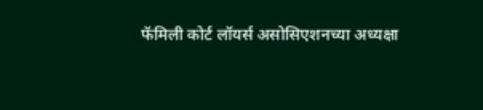फॅमिली कोर्ट लॉयर्स असोसिएशनच्या अध्यक्षा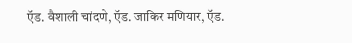ऍड. वैशाली चांदणे, ऍड. जाकिर मणियार, ऍड.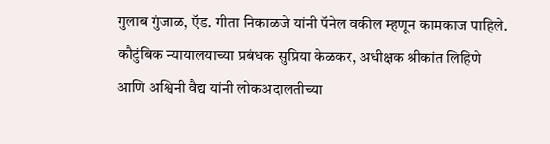गुलाब गुंजाळ, ऍड. गीता निकाळजे यांनी पॅनेल वकील म्हणून कामकाज पाहिले. कौटुंबिक न्यायालयाच्या प्रबंधक सुप्रिया केळकर, अधीक्षक श्रीकांत लिहिणे आणि अश्विनी वैद्य यांनी लोकअदालतीच्या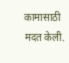कामासाठी मदत केली.